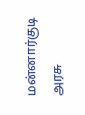மன்னார்குடி அரசு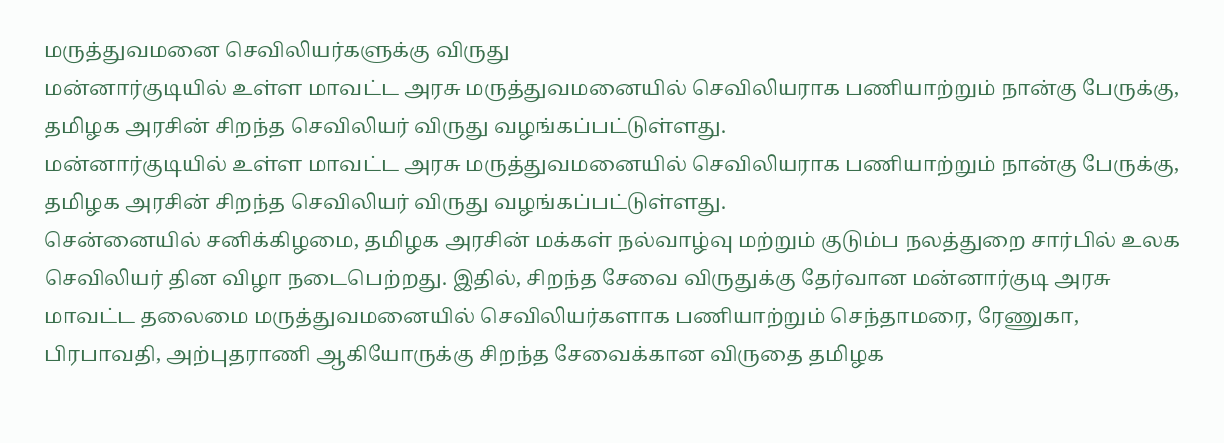மருத்துவமனை செவிலியர்களுக்கு விருது
மன்னார்குடியில் உள்ள மாவட்ட அரசு மருத்துவமனையில் செவிலியராக பணியாற்றும் நான்கு பேருக்கு, தமிழக அரசின் சிறந்த செவிலியர் விருது வழங்கப்பட்டுள்ளது.
மன்னார்குடியில் உள்ள மாவட்ட அரசு மருத்துவமனையில் செவிலியராக பணியாற்றும் நான்கு பேருக்கு, தமிழக அரசின் சிறந்த செவிலியர் விருது வழங்கப்பட்டுள்ளது.
சென்னையில் சனிக்கிழமை, தமிழக அரசின் மக்கள் நல்வாழ்வு மற்றும் குடும்ப நலத்துறை சார்பில் உலக செவிலியர் தின விழா நடைபெற்றது. இதில், சிறந்த சேவை விருதுக்கு தேர்வான மன்னார்குடி அரசு மாவட்ட தலைமை மருத்துவமனையில் செவிலியர்களாக பணியாற்றும் செந்தாமரை, ரேணுகா, பிரபாவதி, அற்புதராணி ஆகியோருக்கு சிறந்த சேவைக்கான விருதை தமிழக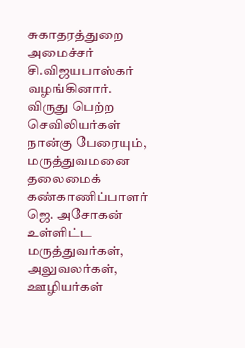சுகாதரத்துறை அமைச்சர் சி.விஜயபாஸ்கர் வழங்கினார். விருது பெற்ற செவிலியர்கள் நான்கு பேரையும், மருத்துவமனை தலைமைக் கண்காணிப்பாளர் ஜெ. அசோகன் உள்ளிட்ட மருத்துவர்கள், அலுவலர்கள், ஊழியர்கள்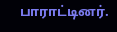பாராட்டினர்.